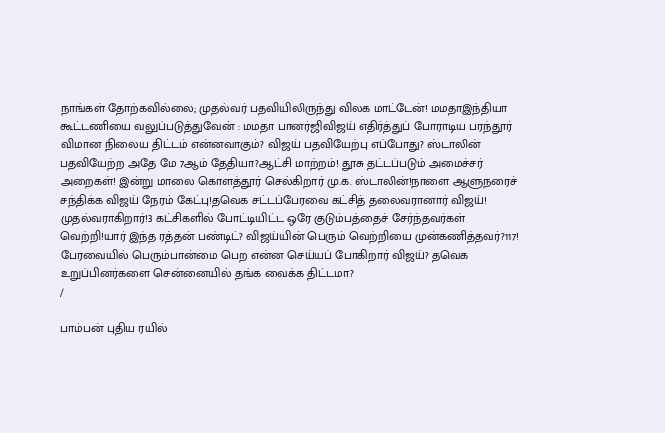நாங்கள் தோற்கவில்லை; முதல்வர் பதவியிலிருந்து விலக மாட்டேன்! மமதாஇந்தியா கூட்டணியை வலுப்படுத்துவேன் : மமதா பானர்ஜிவிஜய் எதிர்த்துப் போராடிய பரந்தூர் விமான நிலைய திட்டம் என்னவாகும்? விஜய் பதவியேற்பு எப்போது? ஸ்டாலின் பதவியேற்ற அதே மே 7ஆம் தேதியா?ஆட்சி மாற்றம்! தூசு தட்டப்படும் அமைச்சர் அறைகள்! இன்று மாலை கொளத்தூர் செல்கிறார் மு.க. ஸ்டாலின்!நாளை ஆளுநரைச் சந்திக்க விஜய் நேரம் கேட்பு!தவெக சட்டப்பேரவை கட்சித் தலைவரானார் விஜய்! முதல்வராகிறார்!3 கட்சிகளில் போட்டியிட்ட ஒரே குடும்பத்தைச் சேர்ந்தவர்கள் வெற்றி!யார் இந்த ரத்தன் பண்டிட்? விஜய்யின் பெரும் வெற்றியை முன்கணித்தவர்?117! பேரவையில் பெரும்பான்மை பெற என்ன செய்யப் போகிறார் விஜய்? தவெக உறுப்பினர்களை சென்னையில் தங்க வைக்க திட்டமா?
/

பாம்பன் புதிய ரயில்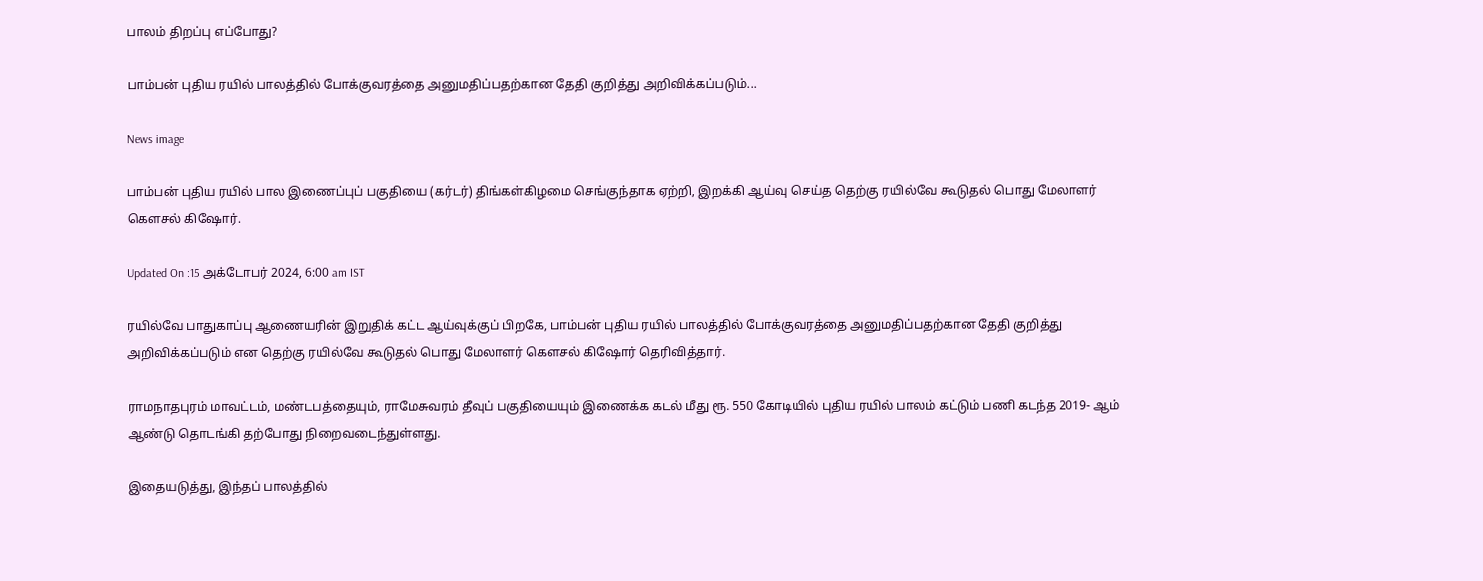பாலம் திறப்பு எப்போது?

பாம்பன் புதிய ரயில் பாலத்தில் போக்குவரத்தை அனுமதிப்பதற்கான தேதி குறித்து அறிவிக்கப்படும்...

News image

பாம்பன் புதிய ரயில் பால இணைப்புப் பகுதியை (கர்டர்) திங்கள்கிழமை செங்குந்தாக ஏற்றி, இறக்கி ஆய்வு செய்த தெற்கு ரயில்வே கூடுதல் பொது மேலாளர் கெளசல் கிஷோர்.

Updated On :15 அக்டோபர் 2024, 6:00 am IST

ரயில்வே பாதுகாப்பு ஆணையரின் இறுதிக் கட்ட ஆய்வுக்குப் பிறகே, பாம்பன் புதிய ரயில் பாலத்தில் போக்குவரத்தை அனுமதிப்பதற்கான தேதி குறித்து அறிவிக்கப்படும் என தெற்கு ரயில்வே கூடுதல் பொது மேலாளர் கெளசல் கிஷோர் தெரிவித்தார்.

ராமநாதபுரம் மாவட்டம், மண்டபத்தையும், ராமேசுவரம் தீவுப் பகுதியையும் இணைக்க கடல் மீது ரூ. 550 கோடியில் புதிய ரயில் பாலம் கட்டும் பணி கடந்த 2019- ஆம் ஆண்டு தொடங்கி தற்போது நிறைவடைந்துள்ளது.

இதையடுத்து, இந்தப் பாலத்தில்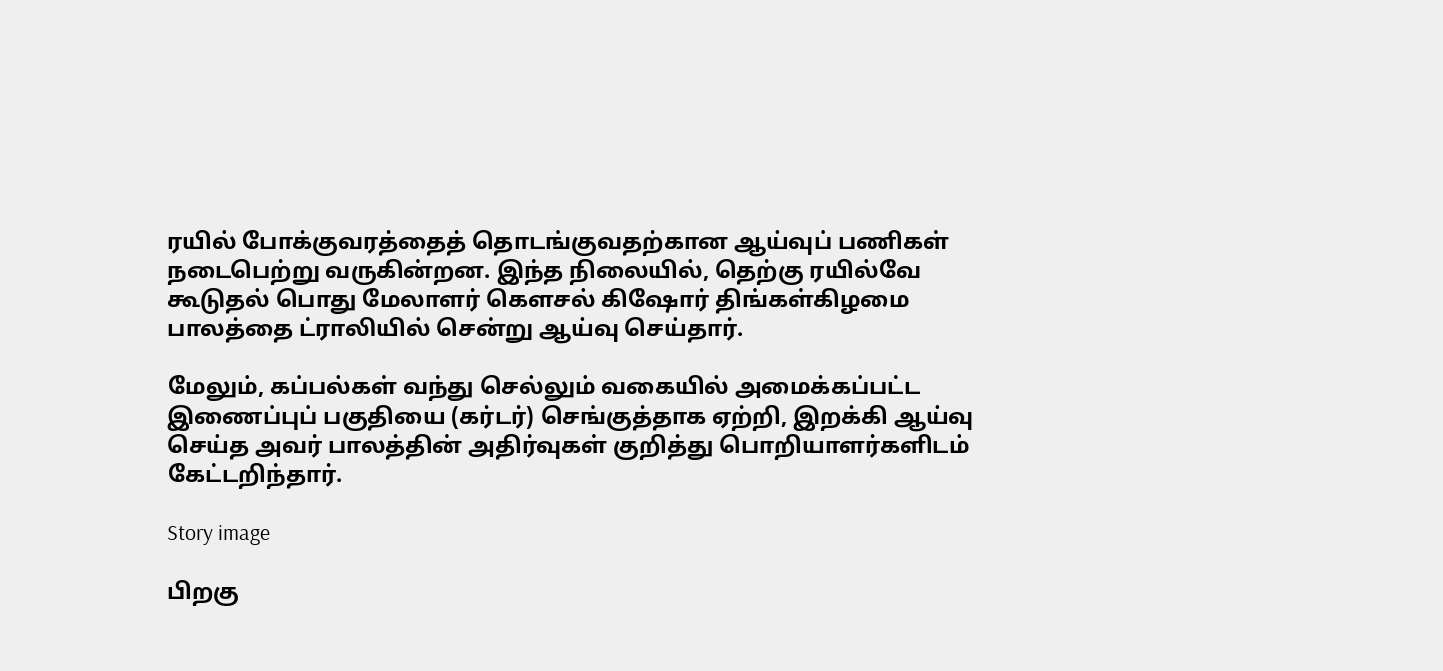ரயில் போக்குவரத்தைத் தொடங்குவதற்கான ஆய்வுப் பணிகள் நடைபெற்று வருகின்றன. இந்த நிலையில், தெற்கு ரயில்வே கூடுதல் பொது மேலாளர் கெளசல் கிஷோர் திங்கள்கிழமை பாலத்தை ட்ராலியில் சென்று ஆய்வு செய்தார்.

மேலும், கப்பல்கள் வந்து செல்லும் வகையில் அமைக்கப்பட்ட இணைப்புப் பகுதியை (கர்டர்) செங்குத்தாக ஏற்றி, இறக்கி ஆய்வு செய்த அவர் பாலத்தின் அதிர்வுகள் குறித்து பொறியாளர்களிடம் கேட்டறிந்தார்.

Story image

பிறகு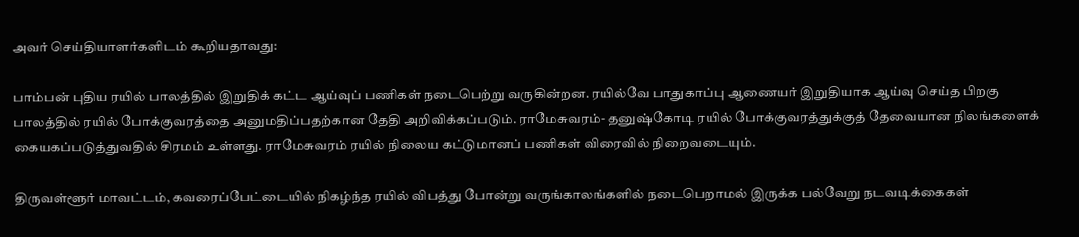அவர் செய்தியாளர்களிடம் கூறியதாவது:

பாம்பன் புதிய ரயில் பாலத்தில் இறுதிக் கட்ட ஆய்வுப் பணிகள் நடைபெற்று வருகின்றன. ரயில்வே பாதுகாப்பு ஆணையர் இறுதியாக ஆய்வு செய்த பிறகு பாலத்தில் ரயில் போக்குவரத்தை அனுமதிப்பதற்கான தேதி அறிவிக்கப்படும். ராமேசுவரம்- தனுஷ்கோடி ரயில் போக்குவரத்துக்குத் தேவையான நிலங்களைக் கையகப்படுத்துவதில் சிரமம் உள்ளது. ராமேசுவரம் ரயில் நிலைய கட்டுமானப் பணிகள் விரைவில் நிறைவடையும்.

திருவள்ளூர் மாவட்டம், கவரைப்பேட்டையில் நிகழ்ந்த ரயில் விபத்து போன்று வருங்காலங்களில் நடைபெறாமல் இருக்க பல்வேறு நடவடிக்கைகள்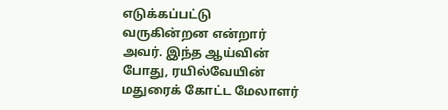எடுக்கப்பட்டு வருகின்றன என்றார் அவர். இந்த ஆய்வின் போது, ரயில்வேயின் மதுரைக் கோட்ட மேலாளர்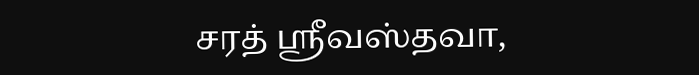சரத் ஸ்ரீவஸ்தவா,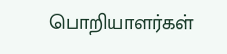பொறியாளர்கள்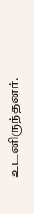உடனிருந்தனர்.